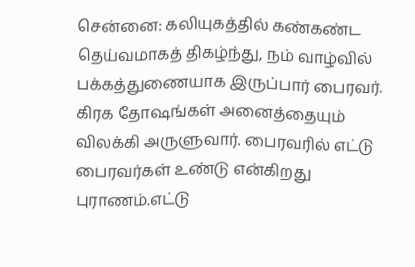சென்னை: கலியுகத்தில் கண்கண்ட தெய்வமாகத் திகழ்ந்து, நம் வாழ்வில் பக்கத்துணையாக இருப்பார் பைரவர். கிரக தோஷங்கள் அனைத்தையும் விலக்கி அருளுவார். பைரவரில் எட்டு பைரவர்கள் உண்டு என்கிறது புராணம்.எட்டு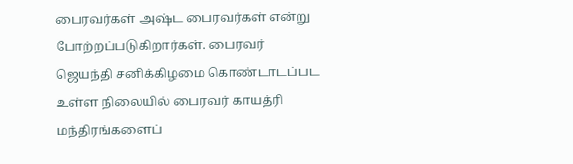பைரவர்கள் அஷ்ட பைரவர்கள் என்று போற்றப்படுகிறார்கள். பைரவர் ஜெயந்தி சனிக்கிழமை கொண்டாடப்பட உள்ள நிலையில் பைரவர் காயத்ரி மந்திரங்களைப்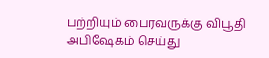பற்றியும் பைரவருக்கு விபூதி அபிஷேகம் செய்து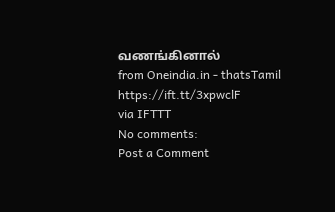வணங்கினால்
from Oneindia.in - thatsTamil https://ift.tt/3xpwclF
via IFTTT
No comments:
Post a Comment